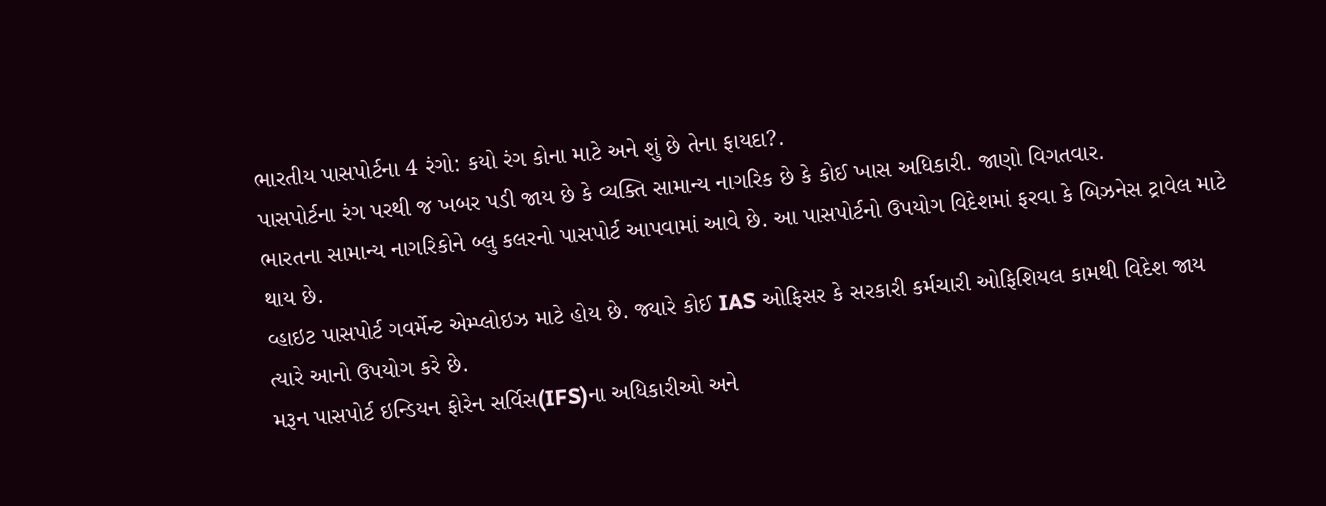ભારતીય પાસપોર્ટના 4 રંગો: કયો રંગ કોના માટે અને શું છે તેના ફાયદા?.
પાસપોર્ટના રંગ પરથી જ ખબર પડી જાય છે કે વ્યક્તિ સામાન્ય નાગરિક છે કે કોઈ ખાસ અધિકારી. જાણો વિગતવાર.
ભારતના સામાન્ય નાગરિકોને બ્લુ કલરનો પાસપોર્ટ આપવામાં આવે છે. આ પાસપોર્ટનો ઉપયોગ વિદેશમાં ફરવા કે બિઝનેસ ટ્રાવેલ માટે થાય છે.
વ્હાઇટ પાસપોર્ટ ગવર્મેન્ટ એમ્પ્લોઇઝ માટે હોય છે. જ્યારે કોઈ IAS ઓફિસર કે સરકારી કર્મચારી ઓફિશિયલ કામથી વિદેશ જાય ત્યારે આનો ઉપયોગ કરે છે.
મરૂન પાસપોર્ટ ઇન્ડિયન ફોરેન સર્વિસ(IFS)ના અધિકારીઓ અને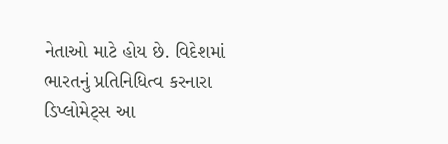નેતાઓ માટે હોય છે. વિદેશમાં ભારતનું પ્રતિનિધિત્વ કરનારા ડિપ્લોમેટ્સ આ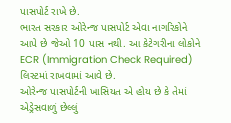પાસપોર્ટ રાખે છે.
ભારત સરકાર ઓરેન્જ પાસપોર્ટ એવા નાગરિકોને આપે છે જેઓ 10 પાસ નથી. આ કેટેગરીના લોકોને ECR (Immigration Check Required) લિસ્ટમાં રાખવામાં આવે છે.
ઓરેન્જ પાસપોર્ટની ખાસિયત એ હોય છે કે તેમાં એડ્રેસવાળું છેલ્લું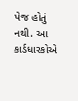પેજ હોતું નથી. આ કાર્ડધારકોએ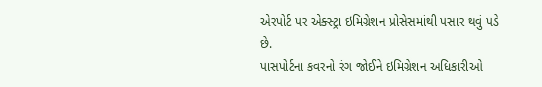એરપોર્ટ પર એક્સ્ટ્રા ઇમિગ્રેશન પ્રોસેસમાંથી પસાર થવું પડે છે.
પાસપોર્ટના કવરનો રંગ જોઈને ઇમિગ્રેશન અધિકારીઓ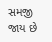સમજી જાય છે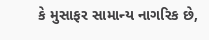કે મુસાફર સામાન્ય નાગરિક છે,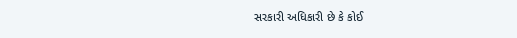સરકારી અધિકારી છે કે કોઈ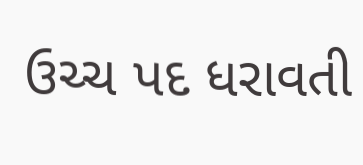ઉચ્ચ પદ ધરાવતી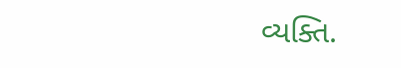વ્યક્તિ.